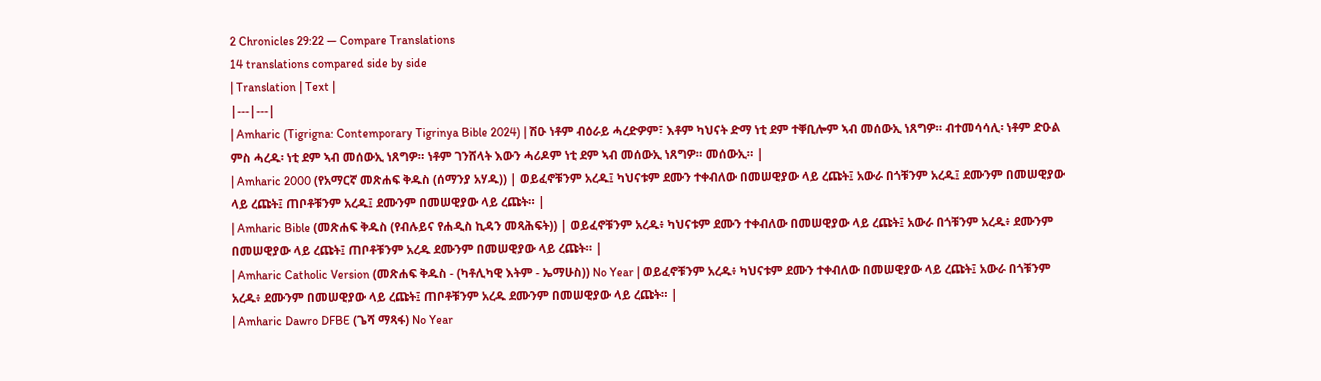2 Chronicles 29:22 — Compare Translations
14 translations compared side by side
| Translation | Text |
|---|---|
| Amharic (Tigrigna: Contemporary Tigrinya Bible 2024) | ሽዑ ነቶም ብዕራይ ሓረድዎም፣ እቶም ካህናት ድማ ነቲ ደም ተቐቢሎም ኣብ መሰውኢ ነጸግዎ። ብተመሳሳሊ፡ ነቶም ድዑል ምስ ሓረዱ፡ ነቲ ደም ኣብ መሰውኢ ነጸግዎ። ነቶም ገንሸላት እውን ሓሪዶም ነቲ ደም ኣብ መሰውኢ ነጸግዎ። መሰውኢ። |
| Amharic 2000 (የአማርኛ መጽሐፍ ቅዱስ (ሰማንያ አሃዱ)) | ወይፈኖቹንም አረዱ፤ ካህናቱም ደሙን ተቀብለው በመሠዊያው ላይ ረጩት፤ አውራ በጎቹንም አረዱ፤ ደሙንም በመሠዊያው ላይ ረጩት፤ ጠቦቶቹንም አረዱ፤ ደሙንም በመሠዊያው ላይ ረጩት። |
| Amharic Bible (መጽሐፍ ቅዱስ (የብሉይና የሐዲስ ኪዳን መጻሕፍት)) | ወይፈኖቹንም አረዱ፥ ካህናቱም ደሙን ተቀብለው በመሠዊያው ላይ ረጩት፤ አውራ በጎቹንም አረዱ፥ ደሙንም በመሠዊያው ላይ ረጩት፤ ጠቦቶቹንም አረዱ ደሙንም በመሠዊያው ላይ ረጩት። |
| Amharic Catholic Version (መጽሐፍ ቅዱስ - (ካቶሊካዊ እትም - ኤማሁስ)) No Year | ወይፈኖቹንም አረዱ፥ ካህናቱም ደሙን ተቀብለው በመሠዊያው ላይ ረጩት፤ አውራ በጎቹንም አረዱ፥ ደሙንም በመሠዊያው ላይ ረጩት፤ ጠቦቶቹንም አረዱ ደሙንም በመሠዊያው ላይ ረጩት። |
| Amharic Dawro DFBE (ጌሻ ማጻፋ) No Year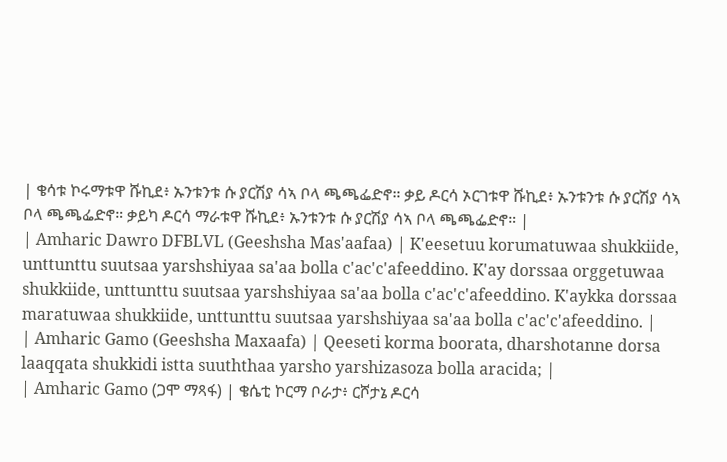| ቄሳቱ ኮሩማቱዋ ሹኪደ፥ ኡንቱንቱ ሱ ያርሽያ ሳኣ ቦላ ጫጫፌድኖ። ቃይ ዶርሳ ኦርገቱዋ ሹኪደ፥ ኡንቱንቱ ሱ ያርሽያ ሳኣ ቦላ ጫጫፌድኖ። ቃይካ ዶርሳ ማራቱዋ ሹኪደ፥ ኡንቱንቱ ሱ ያርሽያ ሳኣ ቦላ ጫጫፌድኖ። |
| Amharic Dawro DFBLVL (Geeshsha Mas'aafaa) | K'eesetuu korumatuwaa shukkiide, unttunttu suutsaa yarshshiyaa sa'aa bolla c'ac'c'afeeddino. K'ay dorssaa orggetuwaa shukkiide, unttunttu suutsaa yarshshiyaa sa'aa bolla c'ac'c'afeeddino. K'aykka dorssaa maratuwaa shukkiide, unttunttu suutsaa yarshshiyaa sa'aa bolla c'ac'c'afeeddino. |
| Amharic Gamo (Geeshsha Maxaafa) | Qeeseti korma boorata, dharshotanne dorsa laaqqata shukkidi istta suuththaa yarsho yarshizasoza bolla aracida; |
| Amharic Gamo (ጋሞ ማጻፋ) | ቄሴቲ ኮርማ ቦራታ፥ ርሾታኔ ዶርሳ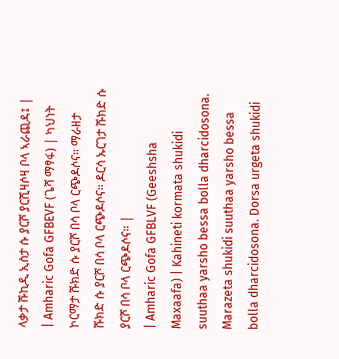ላቃታ ሹኪዲ ኢስታ ሱ ያርሾ ያርሺዛሶዛ ቦላ ኣራጪዳ፤ |
| Amharic Gofa GFBEVF (ጌሻ ማፃፋ) | ካህነት ኮርማታ ሹክድ ሱ ያርሾ በሳ ቦላ ርጭዶሶና። ማራዘታ ሹክድ ሱ ያርሾ በሳ ቦላ ርጭዶሶና። ዶርሳ ኡርገታ ሹክድ ሱ ያርሾ በሳ ቦላ ርጭዶሶና። |
| Amharic Gofa GFBLVF (Geeshsha Maxaafa) | Kahineti kormata shukidi suuthaa yarsho bessa bolla dharcidosona. Marazeta shukidi suuthaa yarsho bessa bolla dharcidosona. Dorsa urgeta shukidi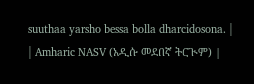suuthaa yarsho bessa bolla dharcidosona. |
| Amharic NASV (አዲሱ መደበኛ ትርጒም) |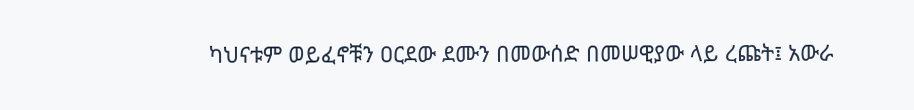ካህናቱም ወይፈኖቹን ዐርደው ደሙን በመውሰድ በመሠዊያው ላይ ረጩት፤ አውራ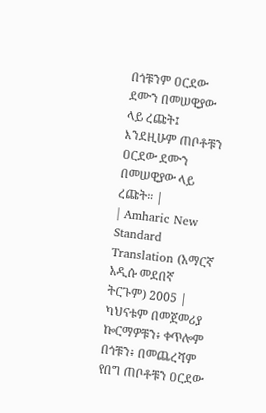በጎቹንም ዐርደው ደሙን በመሠዊያው ላይ ረጩት፤ እንደዚሁም ጠቦቶቹን ዐርደው ደሙን በመሠዊያው ላይ ረጩት። |
| Amharic New Standard Translation (አማርኛ አዲሱ መደበኛ ትርጉም) 2005 | ካህናቱም በመጀመሪያ ኰርማዎቹን፥ ቀጥሎም በጎቹን፥ በመጨረሻም የበግ ጠቦቶቹን ዐርደው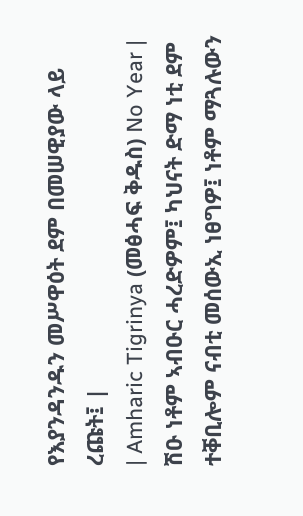የእያንዳንዱን መሥዋዕት ደም በመሠዊያው ላይ ረጩት፤ |
| Amharic Tigrinya (መፅሓፍ ቅዱስ) No Year | ሽዑ ነቶም ኣብዑር ሓረድዎም፤ ካህናት ድማ ነቲ ደም ተቐቢሎም ናብቲ መሰውኢ ነፀግዎ፤ ነቶም ማጓሉውን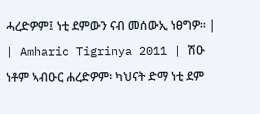ሓረድዎም፤ ነቲ ደምውን ናብ መሰውኢ ነፀግዎ። |
| Amharic Tigrinya 2011 | ሽዑ ነቶም ኣብዑር ሐረድዎም፡ ካህናት ድማ ነቲ ደም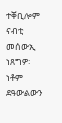ተቐቢሎም ናብቲ መሰውኢ ነጸግዎ፡ ነቶም ደዓውልውን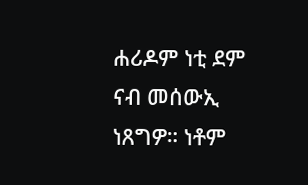ሐሪዶም ነቲ ደም ናብ መሰውኢ ነጸግዎ። ነቶም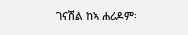ገናሽል ከኣ ሐሪዶም፡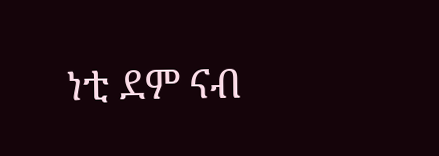ነቲ ደም ናብ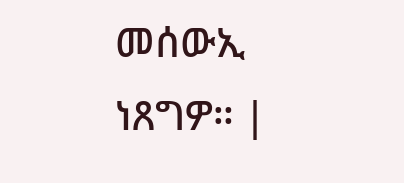መሰውኢ ነጸግዎ። |